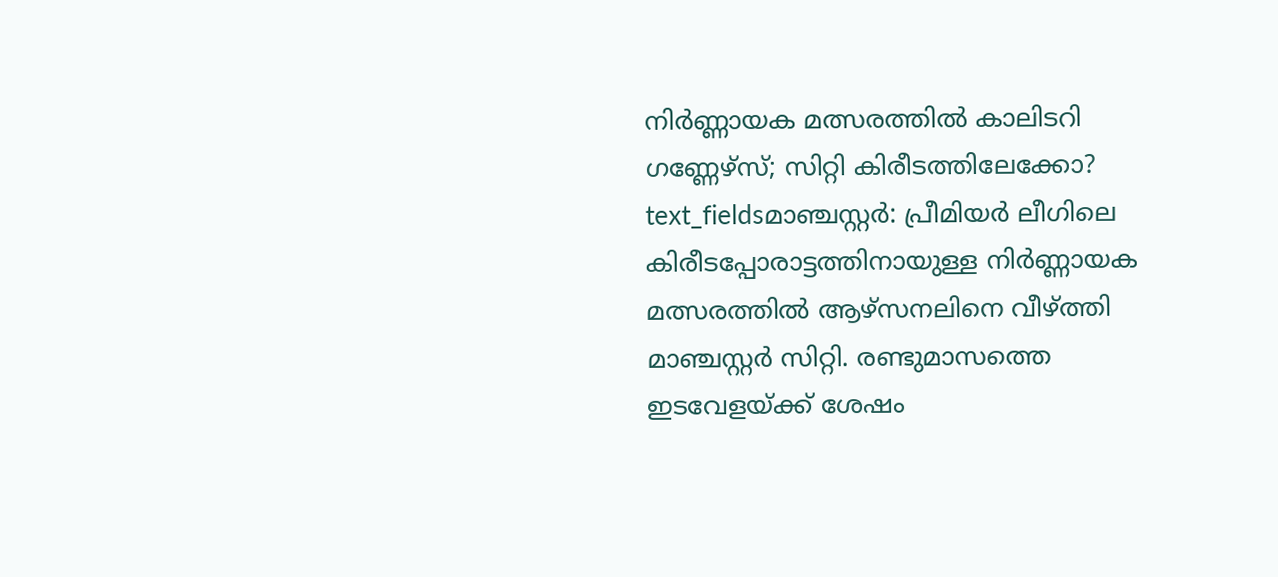നിർണ്ണായക മത്സരത്തിൽ കാലിടറി ഗണ്ണേഴ്സ്; സിറ്റി കിരീടത്തിലേക്കോ?
text_fieldsമാഞ്ചസ്റ്റർ: പ്രീമിയർ ലീഗിലെ കിരീടപ്പോരാട്ടത്തിനായുള്ള നിർണ്ണായക മത്സരത്തിൽ ആഴ്സനലിനെ വീഴ്ത്തി മാഞ്ചസ്റ്റർ സിറ്റി. രണ്ടുമാസത്തെ ഇടവേളയ്ക്ക് ശേഷം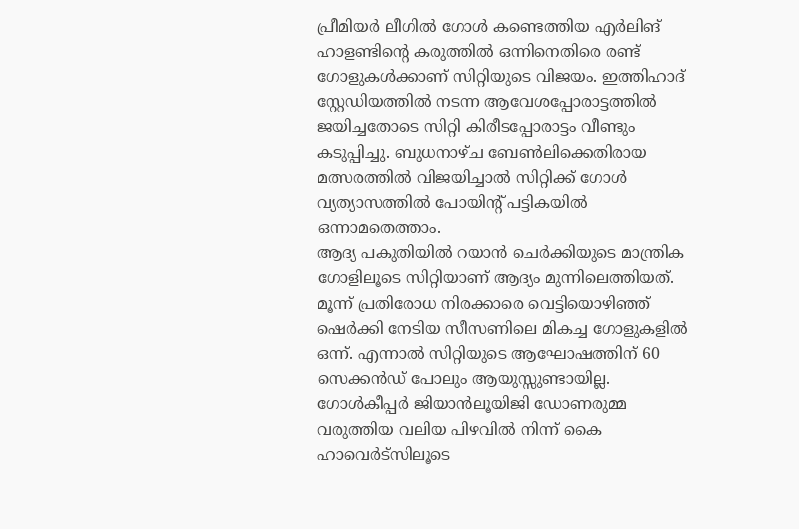പ്രീമിയർ ലീഗിൽ ഗോൾ കണ്ടെത്തിയ എർലിങ് ഹാളണ്ടിന്റെ കരുത്തിൽ ഒന്നിനെതിരെ രണ്ട് ഗോളുകൾക്കാണ് സിറ്റിയുടെ വിജയം. ഇത്തിഹാദ് സ്റ്റേഡിയത്തിൽ നടന്ന ആവേശപ്പോരാട്ടത്തിൽ ജയിച്ചതോടെ സിറ്റി കിരീടപ്പോരാട്ടം വീണ്ടും കടുപ്പിച്ചു. ബുധനാഴ്ച ബേൺലിക്കെതിരായ മത്സരത്തിൽ വിജയിച്ചാൽ സിറ്റിക്ക് ഗോൾ വ്യത്യാസത്തിൽ പോയിന്റ് പട്ടികയിൽ ഒന്നാമതെത്താം.
ആദ്യ പകുതിയിൽ റയാൻ ചെർക്കിയുടെ മാന്ത്രിക ഗോളിലൂടെ സിറ്റിയാണ് ആദ്യം മുന്നിലെത്തിയത്. മൂന്ന് പ്രതിരോധ നിരക്കാരെ വെട്ടിയൊഴിഞ്ഞ് ഷെർക്കി നേടിയ സീസണിലെ മികച്ച ഗോളുകളിൽ ഒന്ന്. എന്നാൽ സിറ്റിയുടെ ആഘോഷത്തിന് 60 സെക്കൻഡ് പോലും ആയുസ്സുണ്ടായില്ല. ഗോൾകീപ്പർ ജിയാൻലൂയിജി ഡോണരുമ്മ വരുത്തിയ വലിയ പിഴവിൽ നിന്ന് കൈ ഹാവെർട്സിലൂടെ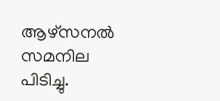ആഴ്സനൽ സമനില പിടിച്ചു.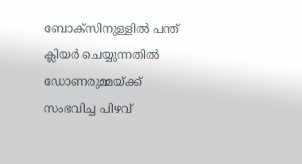ബോക്സിനുള്ളിൽ പന്ത് ക്ലിയർ ചെയ്യുന്നതിൽ ഡോണരുമ്മയ്ക്ക് സംഭവിച്ച പിഴവ്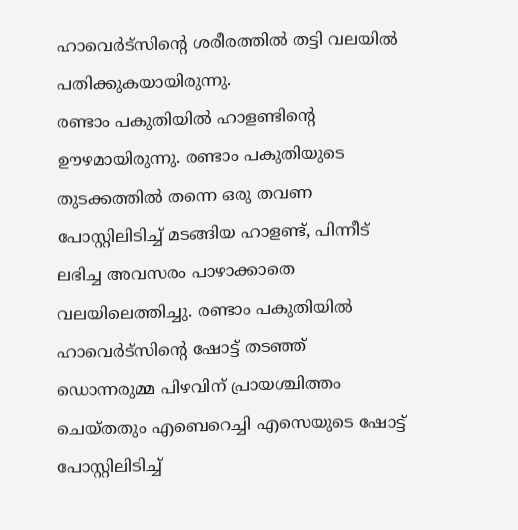ഹാവെർട്സിന്റെ ശരീരത്തിൽ തട്ടി വലയിൽ പതിക്കുകയായിരുന്നു.
രണ്ടാം പകുതിയിൽ ഹാളണ്ടിന്റെ ഊഴമായിരുന്നു. രണ്ടാം പകുതിയുടെ തുടക്കത്തിൽ തന്നെ ഒരു തവണ പോസ്റ്റിലിടിച്ച് മടങ്ങിയ ഹാളണ്ട്, പിന്നീട് ലഭിച്ച അവസരം പാഴാക്കാതെ വലയിലെത്തിച്ചു. രണ്ടാം പകുതിയിൽ ഹാവെർട്സിന്റെ ഷോട്ട് തടഞ്ഞ് ഡൊന്നരുമ്മ പിഴവിന് പ്രായശ്ചിത്തം ചെയ്തതും എബെറെച്ചി എസെയുടെ ഷോട്ട് പോസ്റ്റിലിടിച്ച്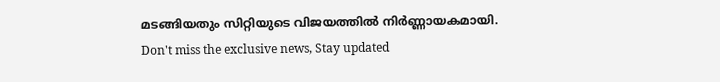മടങ്ങിയതും സിറ്റിയുടെ വിജയത്തിൽ നിർണ്ണായകമായി.
Don't miss the exclusive news, Stay updated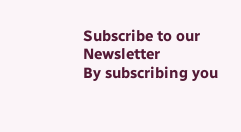Subscribe to our Newsletter
By subscribing you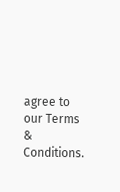agree to our Terms & Conditions.